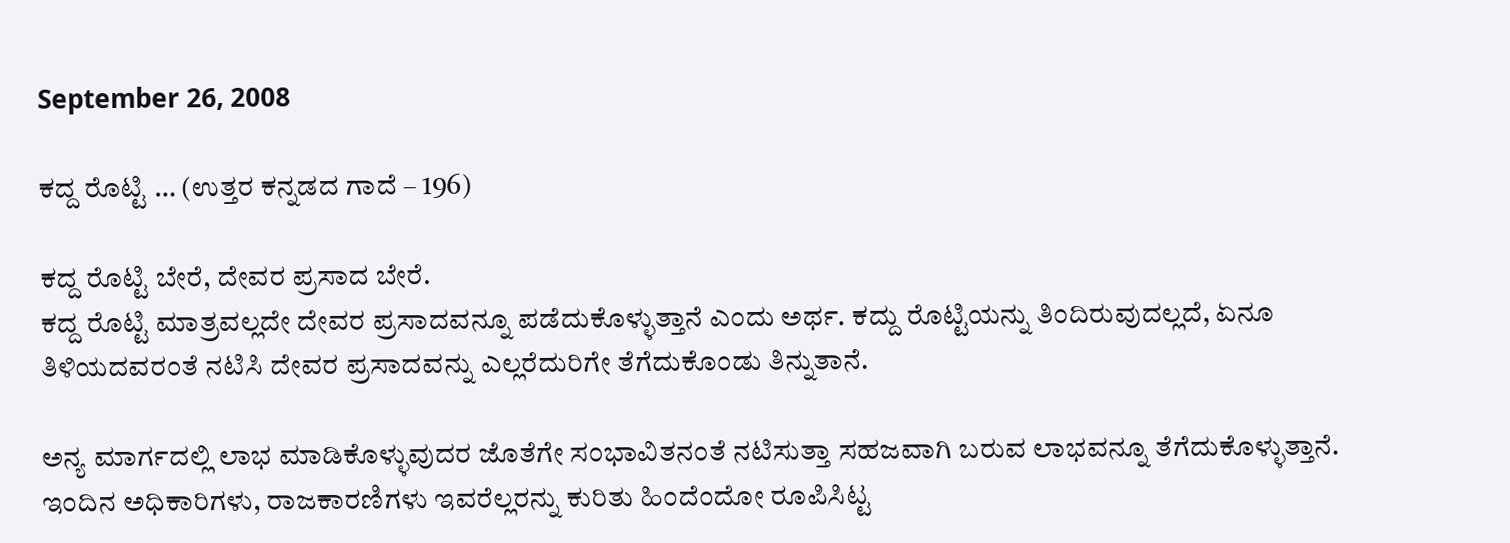September 26, 2008

ಕದ್ದ ರೊಟ್ಟಿ … (ಉತ್ತರ ಕನ್ನಡದ ಗಾದೆ – 196)

ಕದ್ದ ರೊಟ್ಟಿ ಬೇರೆ, ದೇವರ ಪ್ರಸಾದ ಬೇರೆ.
ಕದ್ದ ರೊಟ್ಟಿ ಮಾತ್ರವಲ್ಲದೇ ದೇವರ ಪ್ರಸಾದವನ್ನೂ ಪಡೆದುಕೊಳ್ಳುತ್ತಾನೆ ಎಂದು ಅರ್ಥ. ಕದ್ದು ರೊಟ್ಟಿಯನ್ನು ತಿಂದಿರುವುದಲ್ಲದೆ, ಏನೂ ತಿಳಿಯದವರಂತೆ ನಟಿಸಿ ದೇವರ ಪ್ರಸಾದವನ್ನು ಎಲ್ಲರೆದುರಿಗೇ ತೆಗೆದುಕೊಂಡು ತಿನ್ನುತಾನೆ.

ಅನ್ಯ ಮಾರ್ಗದಲ್ಲಿ ಲಾಭ ಮಾಡಿಕೊಳ್ಳುವುದರ ಜೊತೆಗೇ ಸಂಭಾವಿತನಂತೆ ನಟಿಸುತ್ತಾ ಸಹಜವಾಗಿ ಬರುವ ಲಾಭವನ್ನೂ ತೆಗೆದುಕೊಳ್ಳುತ್ತಾನೆ. ಇಂದಿನ ಅಧಿಕಾರಿಗಳು, ರಾಜಕಾರಣಿಗಳು ಇವರೆಲ್ಲರನ್ನು ಕುರಿತು ಹಿಂದೆಂದೋ ರೂಪಿಸಿಟ್ಟ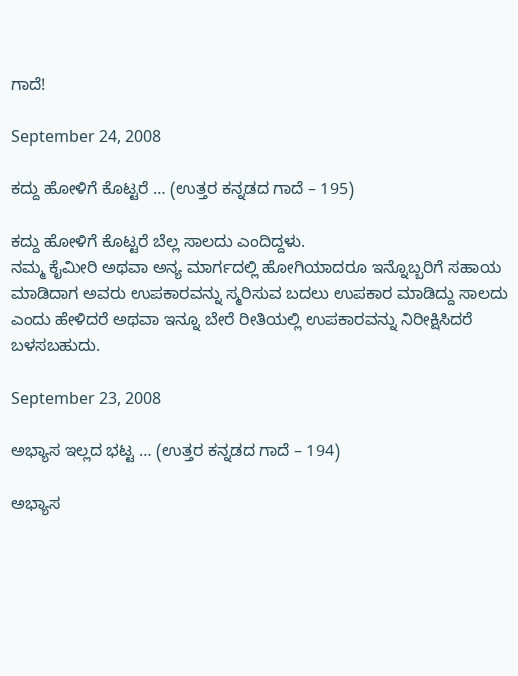ಗಾದೆ!

September 24, 2008

ಕದ್ದು ಹೋಳಿಗೆ ಕೊಟ್ಟರೆ … (ಉತ್ತರ ಕನ್ನಡದ ಗಾದೆ – 195)

ಕದ್ದು ಹೋಳಿಗೆ ಕೊಟ್ಟರೆ ಬೆಲ್ಲ ಸಾಲದು ಎಂದಿದ್ದಳು.
ನಮ್ಮ ಕೈಮೀರಿ ಅಥವಾ ಅನ್ಯ ಮಾರ್ಗದಲ್ಲಿ ಹೋಗಿಯಾದರೂ ಇನ್ನೊಬ್ಬರಿಗೆ ಸಹಾಯ ಮಾಡಿದಾಗ ಅವರು ಉಪಕಾರವನ್ನು ಸ್ಮರಿಸುವ ಬದಲು ಉಪಕಾರ ಮಾಡಿದ್ದು ಸಾಲದು ಎಂದು ಹೇಳಿದರೆ ಅಥವಾ ಇನ್ನೂ ಬೇರೆ ರೀತಿಯಲ್ಲಿ ಉಪಕಾರವನ್ನು ನಿರೀಕ್ಷಿಸಿದರೆ ಬಳಸಬಹುದು.

September 23, 2008

ಅಭ್ಯಾಸ ಇಲ್ಲದ ಭಟ್ಟ … (ಉತ್ತರ ಕನ್ನಡದ ಗಾದೆ – 194)

ಅಭ್ಯಾಸ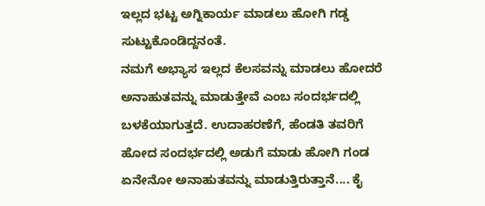ಇಲ್ಲದ ಭಟ್ಟ ಅಗ್ನಿಕಾರ್ಯ ಮಾಡಲು ಹೋಗಿ ಗಡ್ಡ ಸುಟ್ಟುಕೊಂಡಿದ್ದನಂತೆ.
ನಮಗೆ ಅಭ್ಯಾಸ ಇಲ್ಲದ ಕೆಲಸವನ್ನು ಮಾಡಲು ಹೋದರೆ ಅನಾಹುತವನ್ನು ಮಾಡುತ್ತೇವೆ ಎಂಬ ಸಂದರ್ಭದಲ್ಲಿ ಬಳಕೆಯಾಗುತ್ತದೆ. ಉದಾಹರಣೆಗೆ, ಹೆಂಡತಿ ತವರಿಗೆ ಹೋದ ಸಂದರ್ಭದಲ್ಲಿ ಅಡುಗೆ ಮಾಡು ಹೋಗಿ ಗಂಡ ಏನೇನೋ ಅನಾಹುತವನ್ನು ಮಾಡುತ್ತಿರುತ್ತಾನೆ.... ಕೈ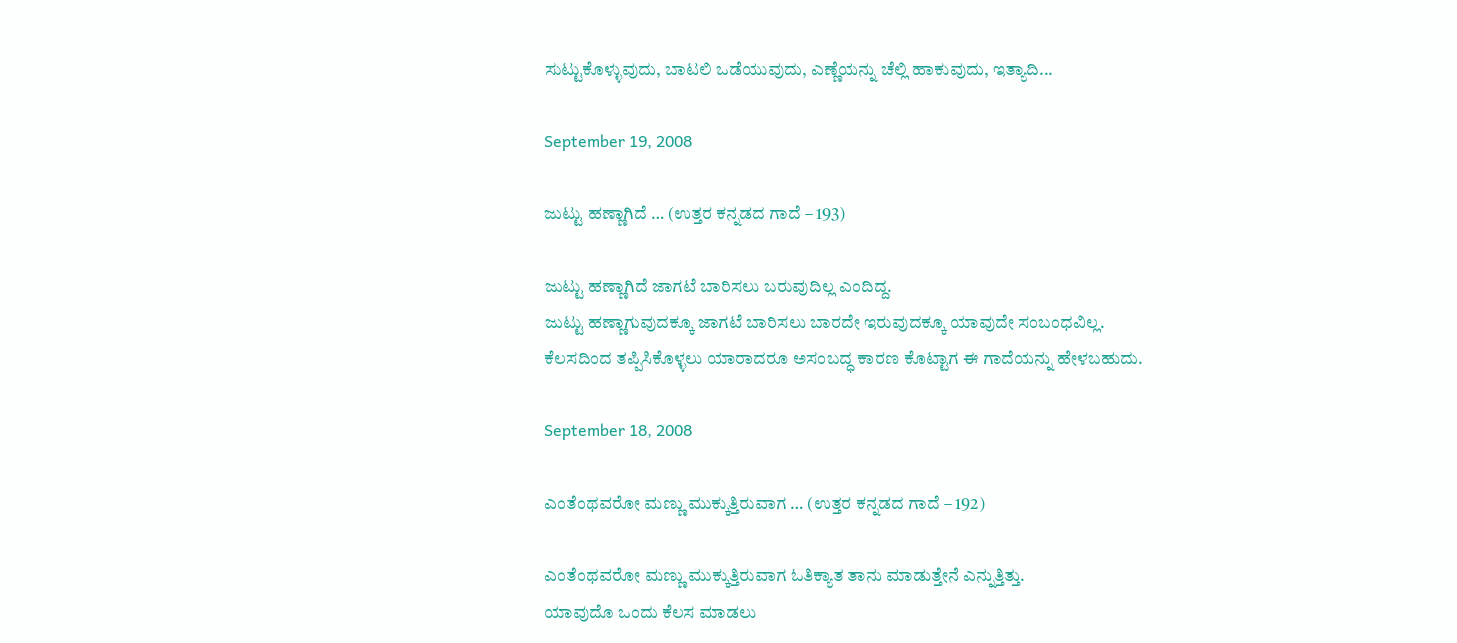ಸುಟ್ಟುಕೊಳ್ಳುವುದು, ಬಾಟಲಿ ಒಡೆಯುವುದು, ಎಣ್ಣೆಯನ್ನು ಚೆಲ್ಲಿ ಹಾಕುವುದು, ಇತ್ಯಾದಿ...

September 19, 2008

ಜುಟ್ಟು ಹಣ್ಣಾಗಿದೆ … (ಉತ್ತರ ಕನ್ನಡದ ಗಾದೆ – 193)

ಜುಟ್ಟು ಹಣ್ಣಾಗಿದೆ ಜಾಗಟೆ ಬಾರಿಸಲು ಬರುವುದಿಲ್ಲ ಎಂದಿದ್ದ.
ಜುಟ್ಟು ಹಣ್ಣಾಗುವುದಕ್ಕೂ ಜಾಗಟೆ ಬಾರಿಸಲು ಬಾರದೇ ಇರುವುದಕ್ಕೂ ಯಾವುದೇ ಸಂಬಂಧವಿಲ್ಲ. ಕೆಲಸದಿಂದ ತಪ್ಪಿಸಿಕೊಳ್ಳಲು ಯಾರಾದರೂ ಅಸಂಬದ್ಧ ಕಾರಣ ಕೊಟ್ಟಾಗ ಈ ಗಾದೆಯನ್ನು ಹೇಳಬಹುದು.

September 18, 2008

ಎಂತೆಂಥವರೋ ಮಣ್ಣು ಮುಕ್ಕುತ್ತಿರುವಾಗ … (ಉತ್ತರ ಕನ್ನಡದ ಗಾದೆ – 192)

ಎಂತೆಂಥವರೋ ಮಣ್ಣು ಮುಕ್ಕುತ್ತಿರುವಾಗ ಓತಿಕ್ಯಾತ ತಾನು ಮಾಡುತ್ತೇನೆ ಎನ್ನುತ್ತಿತ್ತು.
ಯಾವುದೊ ಒಂದು ಕೆಲಸ ಮಾಡಲು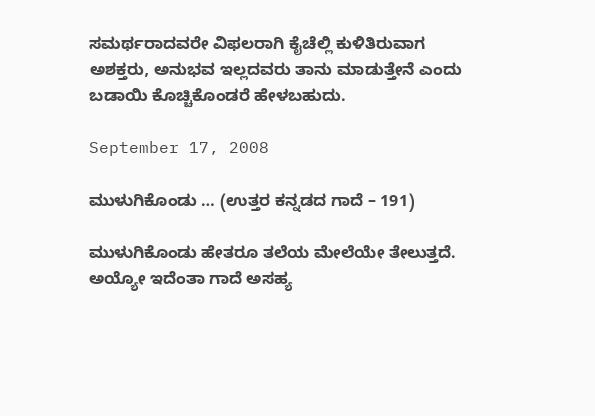ಸಮರ್ಥರಾದವರೇ ವಿಫಲರಾಗಿ ಕೈಚೆಲ್ಲಿ ಕುಳಿತಿರುವಾಗ ಅಶಕ್ತರು, ಅನುಭವ ಇಲ್ಲದವರು ತಾನು ಮಾಡುತ್ತೇನೆ ಎಂದು ಬಡಾಯಿ ಕೊಚ್ಚಿಕೊಂಡರೆ ಹೇಳಬಹುದು.

September 17, 2008

ಮುಳುಗಿಕೊಂಡು … (ಉತ್ತರ ಕನ್ನಡದ ಗಾದೆ – 191)

ಮುಳುಗಿಕೊಂಡು ಹೇತರೂ ತಲೆಯ ಮೇಲೆಯೇ ತೇಲುತ್ತದೆ.
ಅಯ್ಯೋ ಇದೆಂತಾ ಗಾದೆ ಅಸಹ್ಯ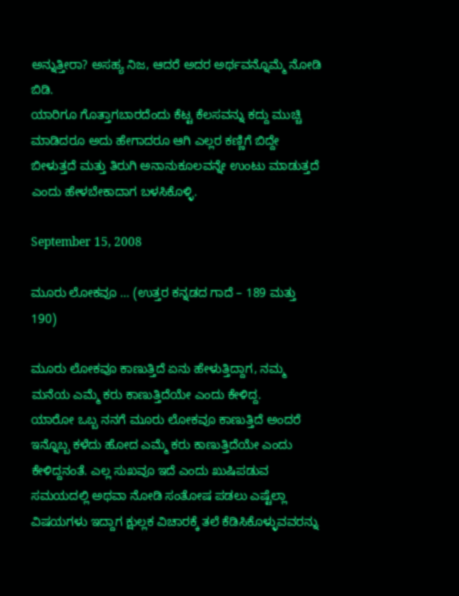ಅನ್ನುತ್ತೀರಾ? ಅಸಹ್ಯ ನಿಜ, ಆದರೆ ಅದರ ಅರ್ಥವನ್ನೊಮ್ಮೆ ನೋಡಿ ಬಿಡಿ.
ಯಾರಿಗೂ ಗೊತ್ತಾಗಬಾರದೆಂದು ಕೆಟ್ಟ ಕೆಲಸವನ್ನು ಕದ್ದು ಮುಚ್ಚಿ ಮಾಡಿದರೂ ಅದು ಹೇಗಾದರೂ ಆಗಿ ಎಲ್ಲರ ಕಣ್ಣಿಗೆ ಬಿದ್ದೇ ಬೀಳುತ್ತದೆ ಮತ್ತು ತಿರುಗಿ ಅನಾನುಕೂಲವನ್ನೇ ಉಂಟು ಮಾಡುತ್ತದೆ ಎಂದು ಹೇಳಬೇಕಾದಾಗ ಬಳಸಿಕೊಳ್ಳಿ.

September 15, 2008

ಮೂರು ಲೋಕವೂ … (ಉತ್ತರ ಕನ್ನಡದ ಗಾದೆ – 189 ಮತ್ತು 190)

ಮೂರು ಲೋಕವೂ ಕಾಣುತ್ತಿದೆ ಏನು ಹೇಳುತ್ತಿದ್ದಾಗ, ನಮ್ಮ ಮನೆಯ ಎಮ್ಮೆ ಕರು ಕಾಣುತ್ತಿದೆಯೇ ಎಂದು ಕೇಳಿದ್ದ.
ಯಾರೋ ಒಬ್ಬ ನನಗೆ ಮೂರು ಲೋಕವೂ ಕಾಣುತ್ತಿದೆ ಅಂದರೆ ಇನ್ನೊಬ್ಬ ಕಳೆದು ಹೋದ ಎಮ್ಮೆ ಕರು ಕಾಣುತ್ತಿದೆಯೇ ಎಂದು ಕೇಳಿದ್ದನಂತೆ. ಎಲ್ಲ ಸುಖವೂ ಇದೆ ಎಂದು ಖುಷಿಪಡುವ ಸಮಯದಲ್ಲಿ ಅಥವಾ ನೋಡಿ ಸಂತೋಷ ಪಡಲು ಎಷ್ಟೆಲ್ಲಾ ವಿಷಯಗಳು ಇದ್ದಾಗ ಕ್ಷುಲ್ಲಕ ವಿಚಾರಕ್ಕೆ ತಲೆ ಕೆಡಿಸಿಕೊಳ್ಳುವವರನ್ನು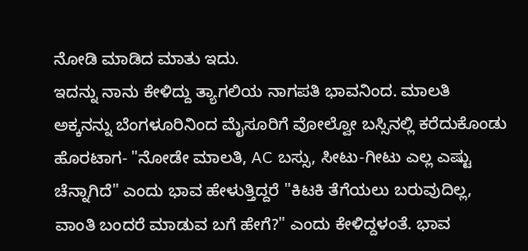ನೋಡಿ ಮಾಡಿದ ಮಾತು ಇದು.
ಇದನ್ನು ನಾನು ಕೇಳಿದ್ದು ತ್ಯಾಗಲಿಯ ನಾಗಪತಿ ಭಾವನಿಂದ. ಮಾಲತಿ ಅಕ್ಕನನ್ನು ಬೆಂಗಳೂರಿನಿಂದ ಮೈಸೂರಿಗೆ ವೋಲ್ವೋ ಬಸ್ಸಿನಲ್ಲಿ ಕರೆದುಕೊಂಡು ಹೊರಟಾಗ- "ನೋಡೇ ಮಾಲತಿ, AC ಬಸ್ಸು, ಸೀಟು-ಗೀಟು ಎಲ್ಲ ಎಷ್ಟು ಚೆನ್ನಾಗಿದೆ" ಎಂದು ಭಾವ ಹೇಳುತ್ತಿದ್ದರೆ "ಕಿಟಕಿ ತೆಗೆಯಲು ಬರುವುದಿಲ್ಲ, ವಾಂತಿ ಬಂದರೆ ಮಾಡುವ ಬಗೆ ಹೇಗೆ?" ಎಂದು ಕೇಳಿದ್ದಳಂತೆ. ಭಾವ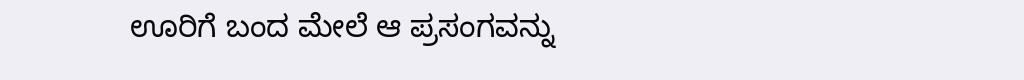ಊರಿಗೆ ಬಂದ ಮೇಲೆ ಆ ಪ್ರಸಂಗವನ್ನು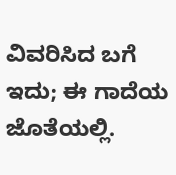ವಿವರಿಸಿದ ಬಗೆ ಇದು; ಈ ಗಾದೆಯ ಜೊತೆಯಲ್ಲಿ.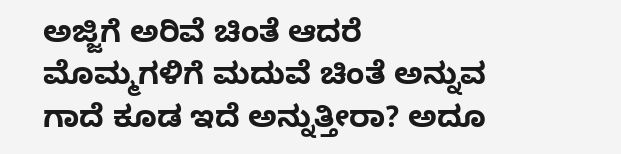ಅಜ್ಜಿಗೆ ಅರಿವೆ ಚಿಂತೆ ಆದರೆ ಮೊಮ್ಮಗಳಿಗೆ ಮದುವೆ ಚಿಂತೆ ಅನ್ನುವ ಗಾದೆ ಕೂಡ ಇದೆ ಅನ್ನುತ್ತೀರಾ? ಅದೂ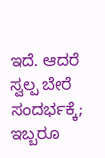ಇದೆ. ಆದರೆ ಸ್ವಲ್ಪ ಬೇರೆ ಸಂದರ್ಭಕ್ಕೆ; ಇಬ್ಬರೂ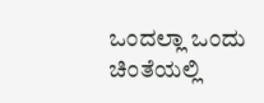ಒಂದಲ್ಲಾ ಒಂದು ಚಿಂತೆಯಲ್ಲಿ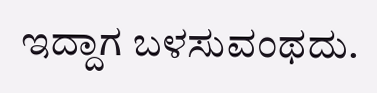ಇದ್ದಾಗ ಬಳಸುವಂಥದು.